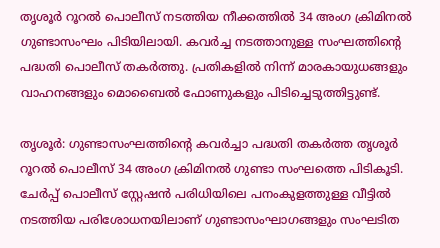തൃശൂർ റൂറൽ പൊലീസ് നടത്തിയ നീക്കത്തിൽ 34 അംഗ ക്രിമിനൽ ഗുണ്ടാസംഘം പിടിയിലായി. കവർച്ച നടത്താനുള്ള സംഘത്തിന്റെ പദ്ധതി പൊലീസ് തകർത്തു. പ്രതികളിൽ നിന്ന് മാരകായുധങ്ങളും വാഹനങ്ങളും മൊബൈൽ ഫോണുകളും പിടിച്ചെടുത്തിട്ടുണ്ട്.

തൃശൂർ: ഗുണ്ടാസംഘത്തിന്‍റെ കവർച്ചാ പദ്ധതി തകർത്ത തൃശൂർ റൂറൽ പൊലീസ് 34 അംഗ ക്രിമിനൽ ഗുണ്ടാ സംഘത്തെ പിടികൂടി. ചേർപ്പ് പൊലീസ് സ്റ്റേഷൻ പരിധിയിലെ പനംകുളത്തുള്ള വീട്ടിൽ നടത്തിയ പരിശോധനയിലാണ് ഗുണ്ടാസംഘാഗങ്ങളും സംഘടിത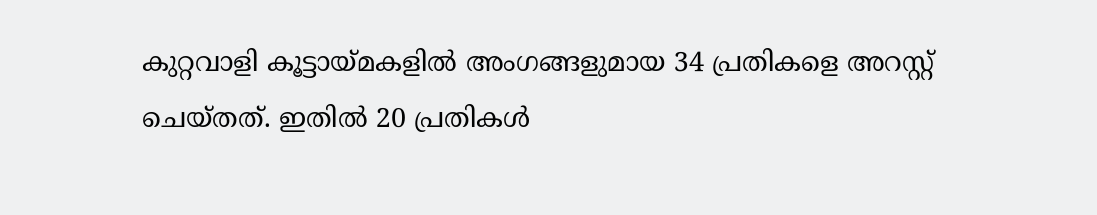കുറ്റവാളി കൂട്ടായ്മകളിൽ അംഗങ്ങളുമായ 34 പ്രതികളെ അറസ്റ്റ് ചെയ്തത്. ഇതിൽ 20 പ്രതികൾ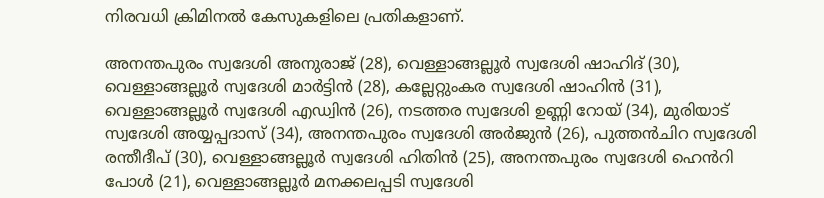നിരവധി ക്രിമിനൽ കേസുകളിലെ പ്രതികളാണ്.

അനന്തപുരം സ്വദേശി അനുരാജ് (28), വെള്ളാങ്ങല്ലൂർ സ്വദേശി ഷാഹിദ് (30), വെള്ളാങ്ങല്ലൂർ സ്വദേശി മാർട്ടിൻ (28), കല്ലേറ്റുംകര സ്വദേശി ഷാഹിൻ (31), വെള്ളാങ്ങല്ലൂർ സ്വദേശി എഡ്വിൻ (26), നടത്തര സ്വദേശി ഉണ്ണി റോയ് (34), മുരിയാട് സ്വദേശി അയ്യപ്പദാസ് (34), അനന്തപുരം സ്വദേശി അർജുൻ (26), പുത്തൻചിറ സ്വദേശി രന്തീദീപ് (30), വെള്ളാങ്ങല്ലൂർ സ്വദേശി ഹിതിൻ (25), അനന്തപുരം സ്വദേശി ഹെൻറി പോൾ (21), വെള്ളാങ്ങല്ലൂർ മനക്കലപ്പടി സ്വദേശി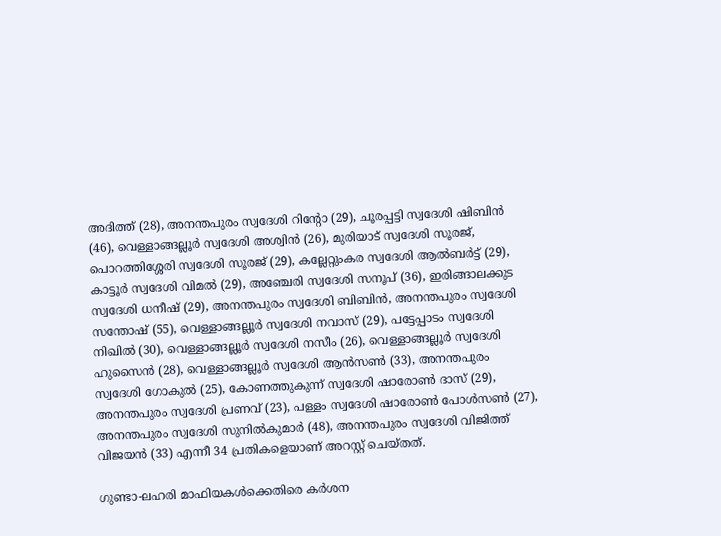അദിത്ത് (28), അനന്തപുരം സ്വദേശി റിന്റോ (29), ചൂരപ്പട്ടി സ്വദേശി ഷിബിൻ (46), വെള്ളാങ്ങല്ലൂർ സ്വദേശി അശ്വിൻ (26), മുരിയാട് സ്വദേശി സൂരജ്, പൊറത്തിശ്ശേരി സ്വദേശി സൂരജ് (29), കല്ലേറ്റുംകര സ്വദേശി ആൽബർട്ട് (29), കാട്ടൂർ സ്വദേശി വിമൽ (29), അഞ്ചേരി സ്വദേശി സനൂപ് (36), ഇരിങ്ങാലക്കുട സ്വദേശി ധനീഷ് (29), അനന്തപുരം സ്വദേശി ബിബിൻ, അനന്തപുരം സ്വദേശി സന്തോഷ് (55), വെള്ളാങ്ങല്ലൂർ സ്വദേശി നവാസ് (29), പട്ടേപ്പാടം സ്വദേശി നിഖിൽ (30), വെള്ളാങ്ങല്ലൂർ സ്വദേശി നസീം (26), വെള്ളാങ്ങല്ലൂർ സ്വദേശി ഹുസൈൻ (28), വെള്ളാങ്ങല്ലൂർ സ്വദേശി ആൻസൺ (33), അനന്തപുരം സ്വദേശി ഗോകുൽ (25), കോണത്തുകുന്ന് സ്വദേശി ഷാരോൺ ദാസ് (29), അനന്തപുരം സ്വദേശി പ്രണവ് (23), പള്ളം സ്വദേശി ഷാരോൺ പോൾസൺ (27), അനന്തപുരം സ്വദേശി സുനിൽകുമാർ (48), അനന്തപുരം സ്വദേശി വിജിത്ത് വിജയൻ (33) എന്നീ 34 പ്രതികളെയാണ് അറസ്റ്റ് ചെയ്തത്.

ഗുണ്ടാ-ലഹരി മാഫിയകൾക്കെതിരെ കർശന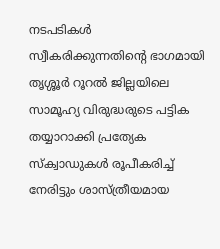നടപടികൾ സ്വീകരിക്കുന്നതിന്റെ ഭാഗമായി തൃശ്ശൂർ റൂറൽ ജില്ലയിലെ സാമൂഹ്യ വിരുദ്ധരുടെ പട്ടിക തയ്യാറാക്കി പ്രത്യേക സ്ക്വാഡുകൾ രൂപീകരിച്ച് നേരിട്ടും ശാസ്ത്രീയമായ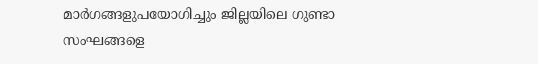മാർഗങ്ങളുപയോഗിച്ചും ജില്ലയിലെ ഗുണ്ടാ സംഘങ്ങളെ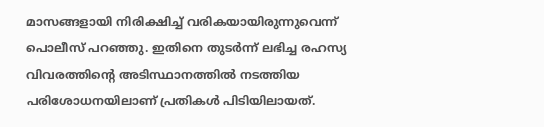മാസങ്ങളായി നിരിക്ഷിച്ച് വരികയായിരുന്നുവെന്ന് പൊലീസ് പറഞ്ഞു. ഇതിനെ തുടർന്ന് ലഭിച്ച രഹസ്യ വിവരത്തിന്റെ അടിസ്ഥാനത്തിൽ നടത്തിയ പരിശോധനയിലാണ് പ്രതികൾ പിടിയിലായത്.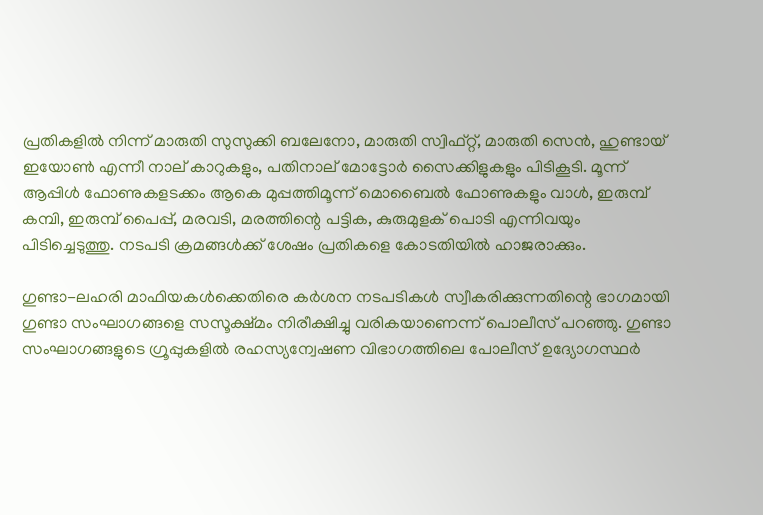പ്രതികളിൽ നിന്ന് മാരുതി സുസുക്കി ബലേനോ, മാരുതി സ്വിഫ്റ്റ്, മാരുതി സെൻ, ഹുണ്ടായ് ഇയോൺ എന്നീ നാല് കാറുകളും, പതിനാല് മോട്ടോർ സൈക്കിളുകളും പിടികൂടി. മൂന്ന് ആപ്പിൾ ഫോണുകളടക്കം ആകെ മുപ്പത്തിമൂന്ന് മൊബൈൽ ഫോണുകളും വാൾ, ഇരുമ്പ് കമ്പി, ഇരുമ്പ് പൈപ്പ്, മരവടി, മരത്തിന്റെ പട്ടിക, കുരുമുളക് പൊടി എന്നിവയും പിടിച്ചെടുത്തു. നടപടി ക്രമങ്ങൾക്ക് ശേഷം പ്രതികളെ കോടതിയിൽ ഹാജരാക്കും.

ഗുണ്ടാ-ലഹരി മാഫിയകൾക്കെതിരെ കർശന നടപടികൾ സ്വീകരിക്കുന്നതിന്റെ ഭാഗമായി ഗുണ്ടാ സംഘാഗങ്ങളെ സസൂക്ഷ്മം നിരീക്ഷിച്ചു വരികയാണെന്ന് പൊലീസ് പറഞ്ഞു. ഗുണ്ടാ സംഘാഗങ്ങളുടെ ഗ്രൂപ്പുകളിൽ രഹസ്യന്വേഷണ വിഭാഗത്തിലെ പോലീസ് ഉദ്യോഗസ്ഥർ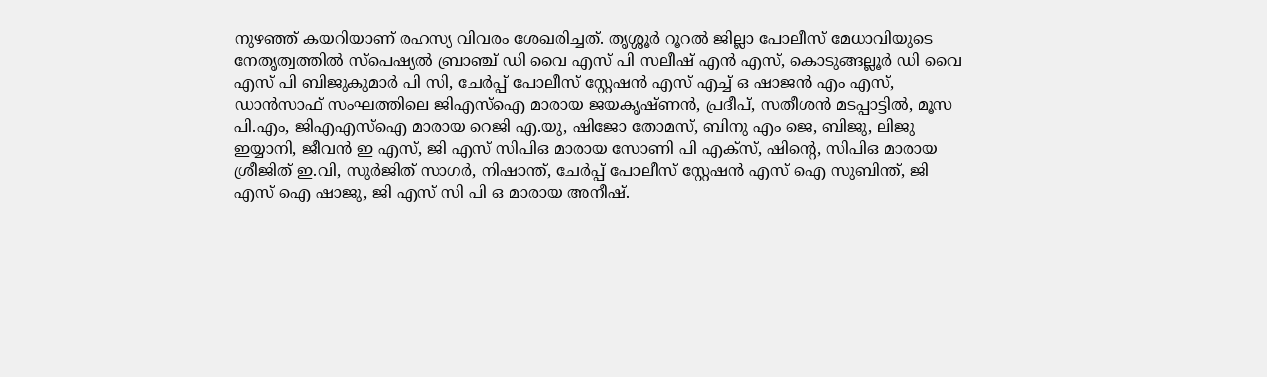നുഴഞ്ഞ് കയറിയാണ് രഹസ്യ വിവരം ശേഖരിച്ചത്. തൃശ്ശൂർ റൂറൽ ജില്ലാ പോലീസ് മേധാവിയുടെ നേതൃത്വത്തിൽ സ്പെഷ്യൽ ബ്രാഞ്ച് ഡി വൈ എസ് പി സലീഷ് എൻ എസ്, കൊടുങ്ങല്ലൂർ ഡി വൈ എസ് പി ബിജുകുമാർ പി സി, ചേർപ്പ് പോലീസ് സ്റ്റേഷൻ എസ് എച്ച് ഒ ഷാജൻ എം എസ്, ഡാൻസാഫ് സംഘത്തിലെ ജിഎസ്ഐ മാരായ ജയകൃഷ്ണൻ, പ്രദീപ്, സതീശൻ മടപ്പാട്ടിൽ, മൂസ പി.എം, ജിഎഎസ്ഐ മാരായ റെജി എ.യു, ഷിജോ തോമസ്, ബിനു എം ജെ, ബിജു, ലിജു ഇയ്യാനി, ജീവൻ ഇ എസ്, ജി എസ് സിപിഒ മാരായ സോണി പി എക്സ്, ഷിന്റെ, സിപിഒ മാരായ ശ്രീജിത് ഇ.വി, സുർജിത് സാഗർ, നിഷാന്ത്, ചേർപ്പ് പോലീസ് സ്റ്റേഷൻ എസ് ഐ സുബിന്ത്, ജി എസ് ഐ ഷാജു, ജി എസ് സി പി ഒ മാരായ അനീഷ്.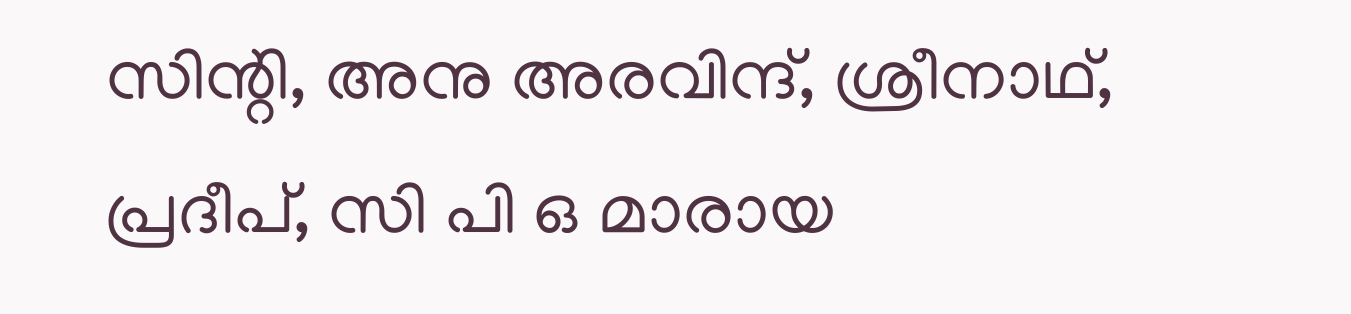സിന്റി, അനു അരവിന്ദ്, ശ്രീനാഥ്, പ്രദീപ്, സി പി ഒ മാരായ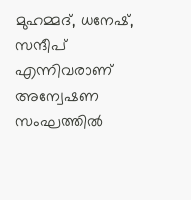മുഹമ്മദ്, ധനേഷ്, സന്ദീപ് എന്നിവരാണ് അന്വേഷണ സംഘത്തിൽ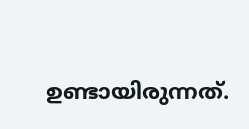ഉണ്ടായിരുന്നത്.